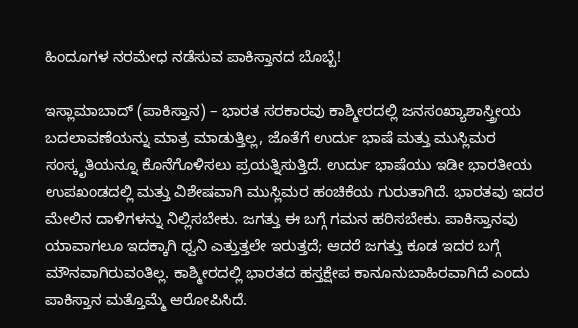ಹಿಂದೂಗಳ ನರಮೇಧ ನಡೆಸುವ ಪಾಕಿಸ್ತಾನದ ಬೊಬ್ಬೆ!

ಇಸ್ಲಾಮಾಬಾದ್ (ಪಾಕಿಸ್ತಾನ) – ಭಾರತ ಸರಕಾರವು ಕಾಶ್ಮೀರದಲ್ಲಿ ಜನಸಂಖ್ಯಾಶಾಸ್ತ್ರೀಯ ಬದಲಾವಣೆಯನ್ನು ಮಾತ್ರ ಮಾಡುತ್ತಿಲ್ಲ, ಜೊತೆಗೆ ಉರ್ದು ಭಾಷೆ ಮತ್ತು ಮುಸ್ಲಿಮರ ಸಂಸ್ಕೃತಿಯನ್ನೂ ಕೊನೆಗೊಳಿಸಲು ಪ್ರಯತ್ನಿಸುತ್ತಿದೆ. ಉರ್ದು ಭಾಷೆಯು ಇಡೀ ಭಾರತೀಯ ಉಪಖಂಡದಲ್ಲಿ ಮತ್ತು ವಿಶೇಷವಾಗಿ ಮುಸ್ಲಿಮರ ಹಂಚಿಕೆಯ ಗುರುತಾಗಿದೆ. ಭಾರತವು ಇದರ ಮೇಲಿನ ದಾಳಿಗಳನ್ನು ನಿಲ್ಲಿಸಬೇಕು. ಜಗತ್ತು ಈ ಬಗ್ಗೆ ಗಮನ ಹರಿಸಬೇಕು. ಪಾಕಿಸ್ತಾನವು ಯಾವಾಗಲೂ ಇದಕ್ಕಾಗಿ ಧ್ವನಿ ಎತ್ತುತ್ತಲೇ ಇರುತ್ತದೆ; ಆದರೆ ಜಗತ್ತು ಕೂಡ ಇದರ ಬಗ್ಗೆ ಮೌನವಾಗಿರುವಂತಿಲ್ಲ. ಕಾಶ್ಮೀರದಲ್ಲಿ ಭಾರತದ ಹಸ್ತಕ್ಷೇಪ ಕಾನೂನುಬಾಹಿರವಾಗಿದೆ ಎಂದು ಪಾಕಿಸ್ತಾನ ಮತ್ತೊಮ್ಮೆ ಆರೋಪಿಸಿದೆ.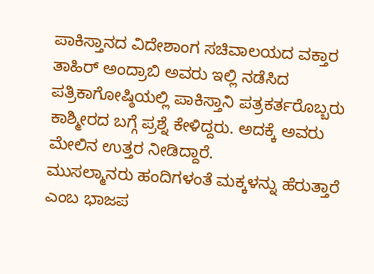ಪಾಕಿಸ್ತಾನದ ವಿದೇಶಾಂಗ ಸಚಿವಾಲಯದ ವಕ್ತಾರ ತಾಹಿರ್ ಅಂದ್ರಾಬಿ ಅವರು ಇಲ್ಲಿ ನಡೆಸಿದ ಪತ್ರಿಕಾಗೋಷ್ಠಿಯಲ್ಲಿ ಪಾಕಿಸ್ತಾನಿ ಪತ್ರಕರ್ತರೊಬ್ಬರು ಕಾಶ್ಮೀರದ ಬಗ್ಗೆ ಪ್ರಶ್ನೆ ಕೇಳಿದ್ದರು. ಅದಕ್ಕೆ ಅವರು ಮೇಲಿನ ಉತ್ತರ ನೀಡಿದ್ದಾರೆ.
ಮುಸಲ್ಮಾನರು ಹಂದಿಗಳಂತೆ ಮಕ್ಕಳನ್ನು ಹೆರುತ್ತಾರೆ ಎಂಬ ಭಾಜಪ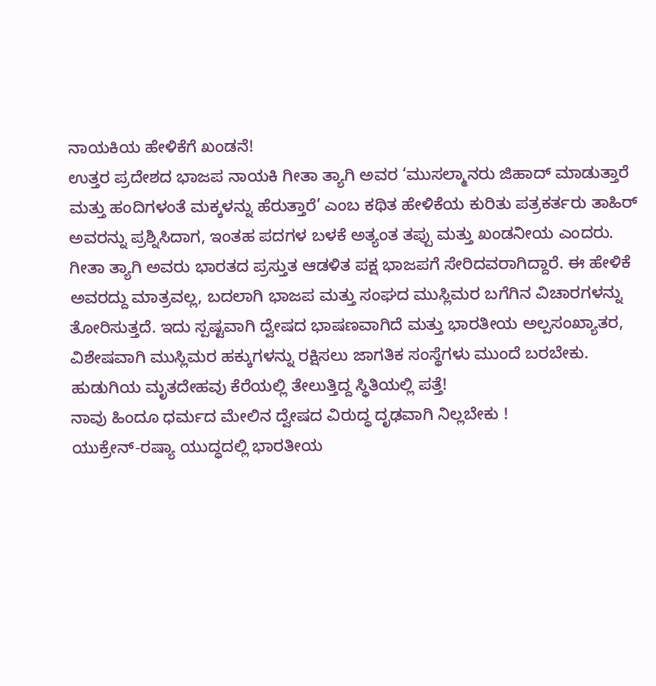ನಾಯಕಿಯ ಹೇಳಿಕೆಗೆ ಖಂಡನೆ!
ಉತ್ತರ ಪ್ರದೇಶದ ಭಾಜಪ ನಾಯಕಿ ಗೀತಾ ತ್ಯಾಗಿ ಅವರ ‘ಮುಸಲ್ಮಾನರು ಜಿಹಾದ್ ಮಾಡುತ್ತಾರೆ ಮತ್ತು ಹಂದಿಗಳಂತೆ ಮಕ್ಕಳನ್ನು ಹೆರುತ್ತಾರೆ’ ಎಂಬ ಕಥಿತ ಹೇಳಿಕೆಯ ಕುರಿತು ಪತ್ರಕರ್ತರು ತಾಹಿರ್ ಅವರನ್ನು ಪ್ರಶ್ನಿಸಿದಾಗ, ಇಂತಹ ಪದಗಳ ಬಳಕೆ ಅತ್ಯಂತ ತಪ್ಪು ಮತ್ತು ಖಂಡನೀಯ ಎಂದರು. ಗೀತಾ ತ್ಯಾಗಿ ಅವರು ಭಾರತದ ಪ್ರಸ್ತುತ ಆಡಳಿತ ಪಕ್ಷ ಭಾಜಪಗೆ ಸೇರಿದವರಾಗಿದ್ದಾರೆ. ಈ ಹೇಳಿಕೆ ಅವರದ್ದು ಮಾತ್ರವಲ್ಲ, ಬದಲಾಗಿ ಭಾಜಪ ಮತ್ತು ಸಂಘದ ಮುಸ್ಲಿಮರ ಬಗೆಗಿನ ವಿಚಾರಗಳನ್ನು ತೋರಿಸುತ್ತದೆ. ಇದು ಸ್ಪಷ್ಟವಾಗಿ ದ್ವೇಷದ ಭಾಷಣವಾಗಿದೆ ಮತ್ತು ಭಾರತೀಯ ಅಲ್ಪಸಂಖ್ಯಾತರ, ವಿಶೇಷವಾಗಿ ಮುಸ್ಲಿಮರ ಹಕ್ಕುಗಳನ್ನು ರಕ್ಷಿಸಲು ಜಾಗತಿಕ ಸಂಸ್ಥೆಗಳು ಮುಂದೆ ಬರಬೇಕು.
ಹುಡುಗಿಯ ಮೃತದೇಹವು ಕೆರೆಯಲ್ಲಿ ತೇಲುತ್ತಿದ್ದ ಸ್ಥಿತಿಯಲ್ಲಿ ಪತ್ತೆ!
ನಾವು ಹಿಂದೂ ಧರ್ಮದ ಮೇಲಿನ ದ್ವೇಷದ ವಿರುದ್ಧ ದೃಢವಾಗಿ ನಿಲ್ಲಬೇಕು !
ಯುಕ್ರೇನ್-ರಷ್ಯಾ ಯುದ್ಧದಲ್ಲಿ ಭಾರತೀಯ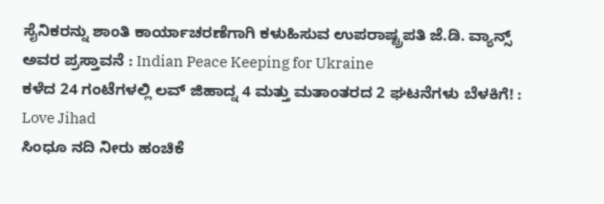ಸೈನಿಕರನ್ನು ಶಾಂತಿ ಕಾರ್ಯಾಚರಣೆಗಾಗಿ ಕಳುಹಿಸುವ ಉಪರಾಷ್ಟ್ರಪತಿ ಜೆ.ಡಿ. ವ್ಯಾನ್ಸ್ ಅವರ ಪ್ರಸ್ತಾವನೆ : Indian Peace Keeping for Ukraine
ಕಳೆದ 24 ಗಂಟೆಗಳಲ್ಲಿ ಲವ್ ಜಿಹಾದ್ನ 4 ಮತ್ತು ಮತಾಂತರದ 2 ಘಟನೆಗಳು ಬೆಳಕಿಗೆ! : Love Jihad
ಸಿಂಧೂ ನದಿ ನೀರು ಹಂಚಿಕೆ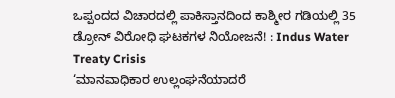ಒಪ್ಪಂದದ ವಿಚಾರದಲ್ಲಿ ಪಾಕಿಸ್ತಾನದಿಂದ ಕಾಶ್ಮೀರ ಗಡಿಯಲ್ಲಿ 35 ಡ್ರೋನ್ ವಿರೋಧಿ ಘಟಕಗಳ ನಿಯೋಜನೆ! : Indus Water Treaty Crisis
‘ಮಾನವಾಧಿಕಾರ ಉಲ್ಲಂಘನೆಯಾದರೆ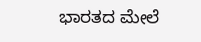ಭಾರತದ ಮೇಲೆ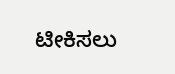ಟೀಕಿಸಲು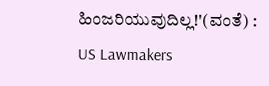ಹಿಂಜರಿಯುವುದಿಲ್ಲ!'(ವಂತೆ) : US Lawmakers